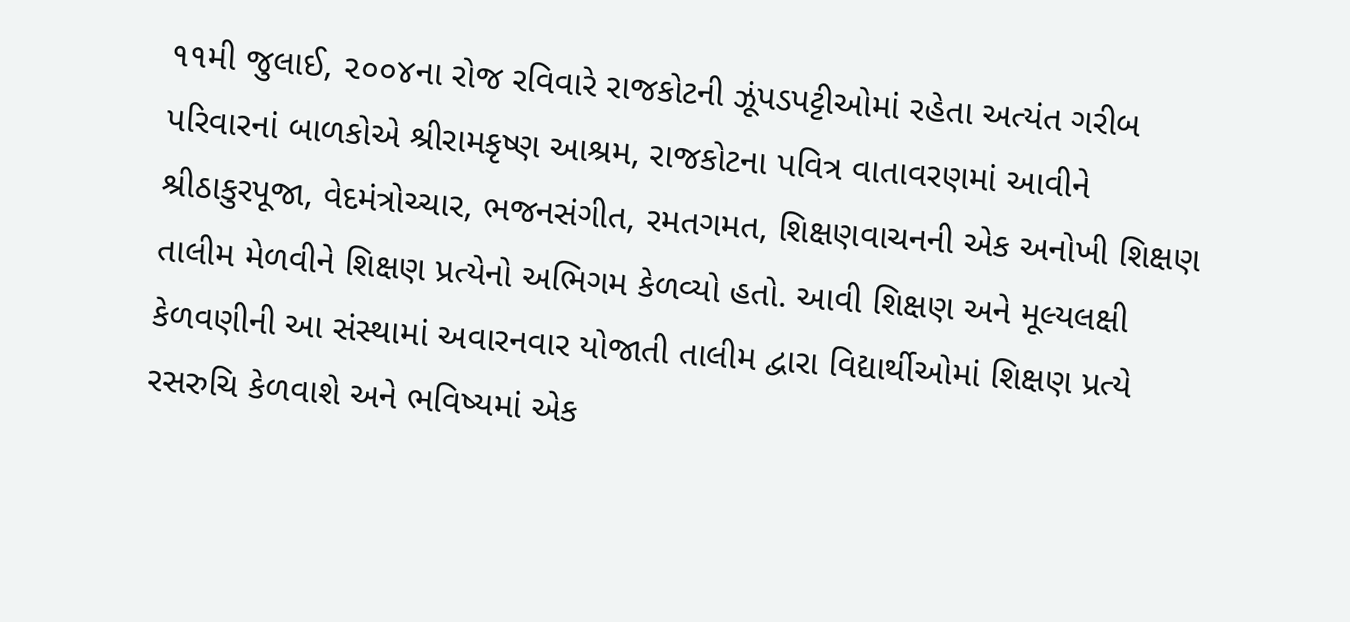૧૧મી જુલાઈ, ૨૦૦૪ના રોજ રવિવારે રાજકોટની ઝૂંપડપટ્ટીઓમાં રહેતા અત્યંત ગરીબ પરિવારનાં બાળકોએ શ્રીરામકૃષ્ણ આશ્રમ, રાજકોટના પવિત્ર વાતાવરણમાં આવીને શ્રીઠાકુરપૂજા, વેદમંત્રોચ્ચાર, ભજનસંગીત, રમતગમત, શિક્ષણવાચનની એક અનોખી શિક્ષણ તાલીમ મેળવીને શિક્ષણ પ્રત્યેનો અભિગમ કેળવ્યો હતો. આવી શિક્ષણ અને મૂલ્યલક્ષી કેળવણીની આ સંસ્થામાં અવારનવાર યોજાતી તાલીમ દ્વારા વિદ્યાર્થીઓમાં શિક્ષણ પ્રત્યે રસરુચિ કેળવાશે અને ભવિષ્યમાં એક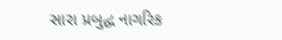સારા પ્રબુદ્ધ નાગરિક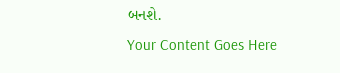બનશે.
Your Content Goes Here